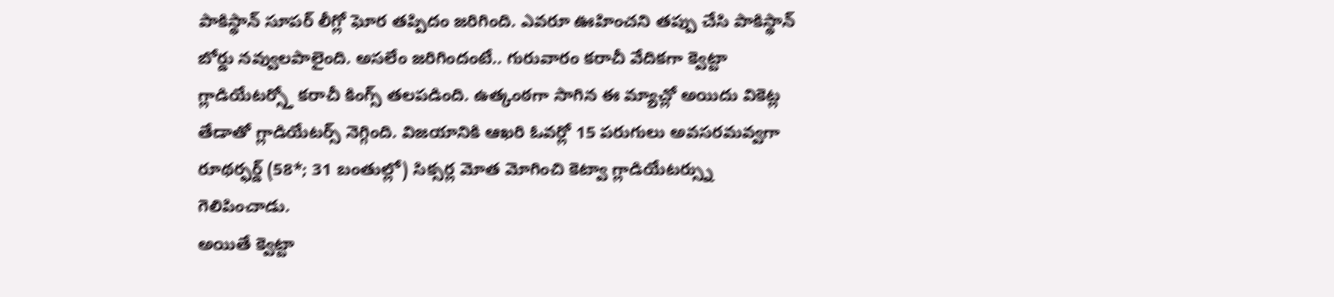పాకిస్థాన్ సూపర్ లీగ్లో ఘోర తప్పిదం జరిగింది. ఎవరూ ఊహించని తప్పు చేసి పాకిస్థాన్ బోర్డు నవ్వులపాలైంది. అసలేం జరిగిందంటే.. గురువారం కరాచీ వేదికగా క్వెట్టా గ్లాడియేటర్స్తో కరాచీ కింగ్స్ తలపడింది. ఉత్కంఠగా సాగిన ఈ మ్యాచ్లో అయిదు వికెట్ల తేడాతో గ్లాడియేటర్స్ నెగ్గింది. విజయానికి ఆఖరి ఓవర్లో 15 పరుగులు అవసరమవ్వగా రూథర్ఫర్డ్ (58*; 31 బంతుల్లో) సిక్సర్ల మోత మోగించి కెట్వా గ్లాడియేటర్స్ను గెలిపించాడు.
అయితే క్వెట్టా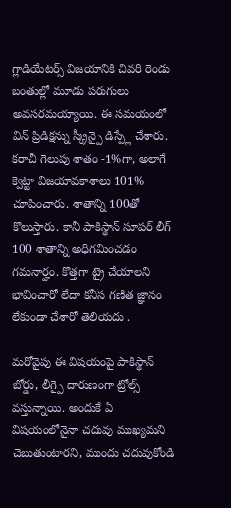గ్లాడియేటర్స్ విజయానికి చివరి రెండు బంతుల్లో మూడు పరుగులు అవసరమయ్యాయి. ఈ సమయంలో విన్ ప్రిడిక్షన్ను స్క్రీన్పై డిస్ప్లే చేశారు. కరాచీ గెలుపు శాతం -1%గా, అలాగే క్వెట్టా విజయావకాశాలు 101% చూపించారు. శాతాన్ని 100తో కొలుస్తారు. కానీ పాకిస్థాన్ సూపర్ లీగ్ 100 శాతాన్ని అధిగమించడం గమనార్హం. కొత్తగా ట్రై చేయాలని భావించారో లేదా కనీస గణిత జ్ఞానం లేకుండా చేశారో తెలియదు .

మరోవైపు ఈ విషయంపై పాకిస్థాన్ బోర్డు, లీగ్పై దారుణంగా ట్రోల్స్ వస్తున్నాయి. అందుకే ఏ విషయంలోనైనా చదువు ముఖ్యమని చెబుతుంటారని, ముందు చదువుకోండి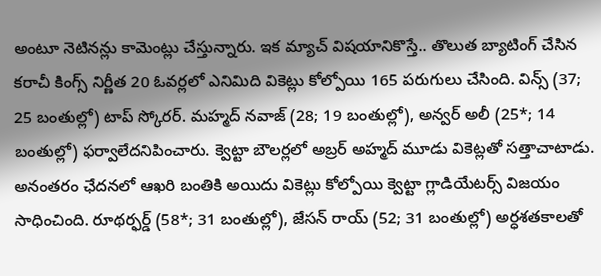అంటూ నెటినన్లు కామెంట్లు చేస్తున్నారు. ఇక మ్యాచ్ విషయానికొస్తే.. తొలుత బ్యాటింగ్ చేసిన కరాచీ కింగ్స్ నిర్ణీత 20 ఓవర్లలో ఎనిమిది వికెట్లు కోల్పోయి 165 పరుగులు చేసింది. విన్స్ (37; 25 బంతుల్లో) టాప్ స్కోరర్. మహ్మద్ నవాజ్ (28; 19 బంతుల్లో), అన్వర్ అలీ (25*; 14 బంతుల్లో) ఫర్వాలేదనిపించారు. క్వెట్టా బౌలర్లలో అబ్రర్ అహ్మద్ మూడు వికెట్లతో సత్తాచాటాడు.
అనంతరం ఛేదనలో ఆఖరి బంతికి అయిదు వికెట్లు కోల్పోయి క్వెట్టా గ్లాడియేటర్స్ విజయం సాధించింది. రూథర్ఫర్డ్ (58*; 31 బంతుల్లో), జేసన్ రాయ్ (52; 31 బంతుల్లో) అర్ధశతకాలతో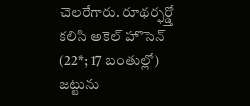చెలరేగారు. రూథర్ఫర్డ్తో కలిసి అకెల్ హొసెన్ (22*; 17 బంతుల్లో) జట్టును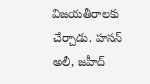విజయతీరాలకు చేర్చాడు. హసన్ అలీ, జహీద్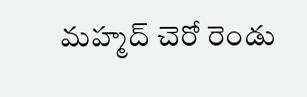మహ్మద్ చెరో రెండు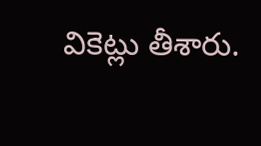వికెట్లు తీశారు.